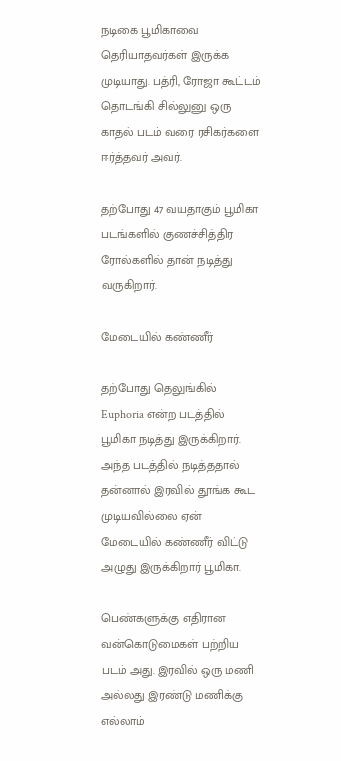நடிகை பூமிகாவை தெரியாதவர்கள் இருக்க முடியாது. பத்ரி, ரோஜா கூட்டம் தொடங்கி சில்லுனு ஒரு காதல் படம் வரை ரசிகர்களை ஈர்த்தவர் அவர்.

தற்போது 47 வயதாகும் பூமிகா படங்களில் குணச்சித்திர ரோல்களில் தான் நடித்து வருகிறார்.

மேடையில் கண்ணீர்

தற்போது தெலுங்கில் Euphoria என்ற படத்தில் பூமிகா நடித்து இருக்கிறார். அந்த படத்தில் நடித்ததால் தன்னால் இரவில் தூங்க கூட முடியவில்லை ஏன் மேடையில் கண்ணீர் விட்டு அழுது இருக்கிறார் பூமிகா.

பெண்களுக்கு எதிரான வன்கொடுமைகள் பற்றிய படம் அது. இரவில் ஒரு மணி அல்லது இரண்டு மணிக்கு எல்லாம்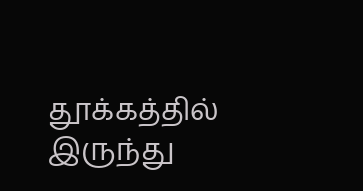தூக்கத்தில் இருந்து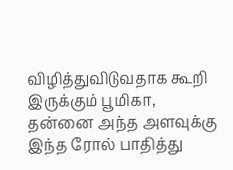விழித்துவிடுவதாக கூறி இருக்கும் பூமிகா, தன்னை அந்த அளவுக்கு இந்த ரோல் பாதித்து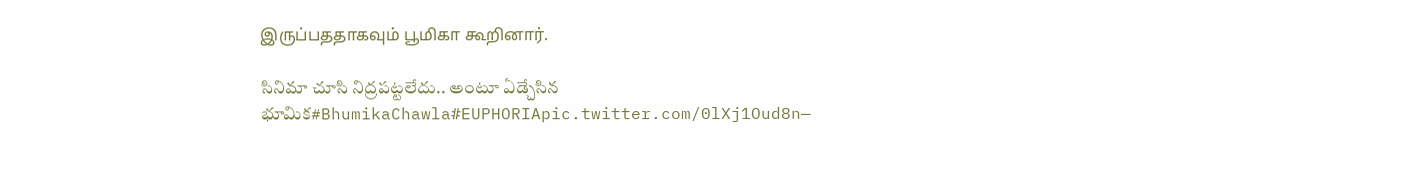இருப்பததாகவும் பூமிகா கூறினார்.

సినిమా చూసి నిద్రపట్టలేదు.. అంటూ ఏడ్చేసిన భూమిక#BhumikaChawla#EUPHORIApic.twitter.com/0lXj1Oud8n—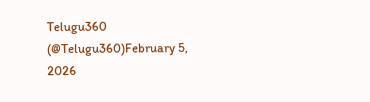Telugu360 (@Telugu360)February 5, 2026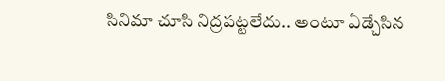సినిమా చూసి నిద్రపట్టలేదు.. అంటూ ఏడ్చేసిన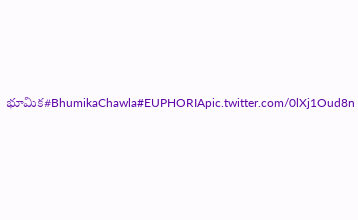భూమిక#BhumikaChawla#EUPHORIApic.twitter.com/0lXj1Oud8n